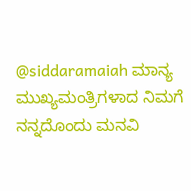@siddaramaiah ಮಾನ್ಯ ಮುಖ್ಯಮಂತ್ರಿಗಳಾದ ನಿಮಗೆ ನನ್ನದೊಂದು ಮನವಿ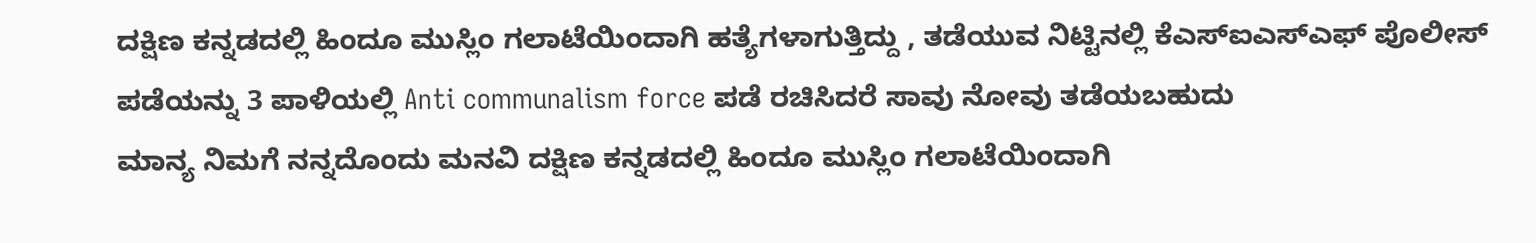ದಕ್ಷಿಣ ಕನ್ನಡದಲ್ಲಿ ಹಿಂದೂ ಮುಸ್ಲಿಂ ಗಲಾಟೆಯಿಂದಾಗಿ ಹತ್ಯೆಗಳಾಗುತ್ತಿದ್ದು , ತಡೆಯುವ ನಿಟ್ಟಿನಲ್ಲಿ ಕೆಎಸ್ಐಎಸ್ಎಫ್ ಪೊಲೀಸ್ ಪಡೆಯನ್ನು 3 ಪಾಳಿಯಲ್ಲಿ Anti communalism force ಪಡೆ ರಚಿಸಿದರೆ ಸಾವು ನೋವು ತಡೆಯಬಹುದು
ಮಾನ್ಯ ನಿಮಗೆ ನನ್ನದೊಂದು ಮನವಿ ದಕ್ಷಿಣ ಕನ್ನಡದಲ್ಲಿ ಹಿಂದೂ ಮುಸ್ಲಿಂ ಗಲಾಟೆಯಿಂದಾಗಿ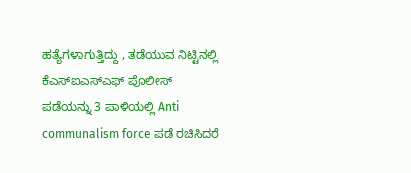ಹತ್ಯೆಗಳಾಗುತ್ತಿದ್ದು , ತಡೆಯುವ ನಿಟ್ಟಿನಲ್ಲಿ ಕೆಎಸ್ಐಎಸ್ಎಫ್ ಪೊಲೀಸ್ ಪಡೆಯನ್ನು 3 ಪಾಳಿಯಲ್ಲಿ Anti communalism force ಪಡೆ ರಚಿಸಿದರೆ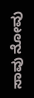ಸಾವು ನೋವು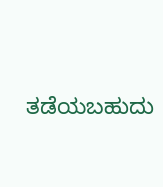ತಡೆಯಬಹುದು